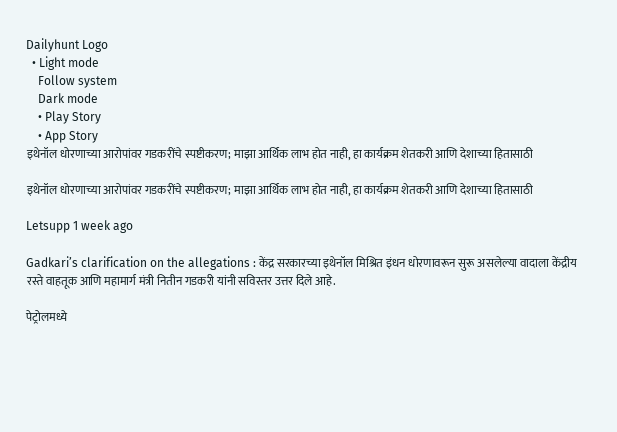Dailyhunt Logo
  • Light mode
    Follow system
    Dark mode
    • Play Story
    • App Story
इथेनॉल धोरणाच्या आरोपांवर गडकरींचे स्पष्टीकरण; माझा आर्थिक लाभ होत नाही, हा कार्यक्रम शेतकरी आणि देशाच्या हितासाठी

इथेनॉल धोरणाच्या आरोपांवर गडकरींचे स्पष्टीकरण; माझा आर्थिक लाभ होत नाही, हा कार्यक्रम शेतकरी आणि देशाच्या हितासाठी

Letsupp 1 week ago

Gadkari’s clarification on the allegations : केंद्र सरकारच्या इथेनॉल मिश्रित इंधन धोरणावरून सुरू असलेल्या वादाला केंद्रीय रस्ते वाहतूक आणि महामार्ग मंत्री नितीन गडकरी यांनी सविस्तर उत्तर दिले आहे.

पेट्रोलमध्ये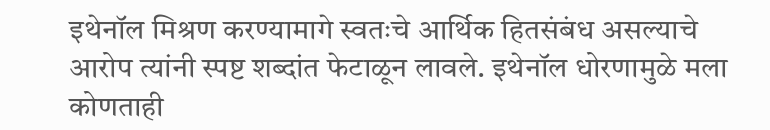इथेनॉल मिश्रण करण्यामागे स्वतःचे आर्थिक हितसंबंध असल्याचे आरोप त्यांनी स्पष्ट शब्दांत फेटाळून लावले. इथेनॉल धोरणामुळे मला कोणताही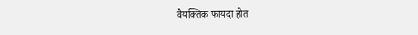वैयक्तिक फायदा होत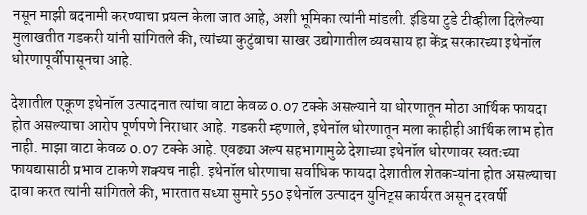नसून माझी बदनामी करण्याचा प्रयत्न केला जात आहे, अशी भूमिका त्यांनी मांडली. इंडिया टुडे टीव्हीला दिलेल्या मुलाखतीत गडकरी यांनी सांगितले की, त्यांच्या कुटुंबाचा साखर उद्योगातील व्यवसाय हा केंद्र सरकारच्या इथेनॉल धोरणापूर्वीपासूनचा आहे.

देशातील एकूण इथेनॉल उत्पादनात त्यांचा वाटा केवळ 0.07 टक्के असल्याने या धोरणातून मोठा आर्थिक फायदा होत असल्याचा आरोप पूर्णपणे निराधार आहे. गडकरी म्हणाले, इथेनॉल धोरणातून मला काहीही आर्थिक लाभ होत नाही. माझा वाटा केवळ 0.07 टक्के आहे. एवढ्या अल्प सहभागामुळे देशाच्या इथेनॉल धोरणावर स्वतःच्या फायद्यासाठी प्रभाव टाकणे शक्यच नाही. इथेनॉल धोरणाचा सर्वाधिक फायदा देशातील शेतकऱ्यांना होत असल्याचा दावा करत त्यांनी सांगितले की, भारतात सध्या सुमारे 550 इथेनॉल उत्पादन युनिट्स कार्यरत असून दरवर्षी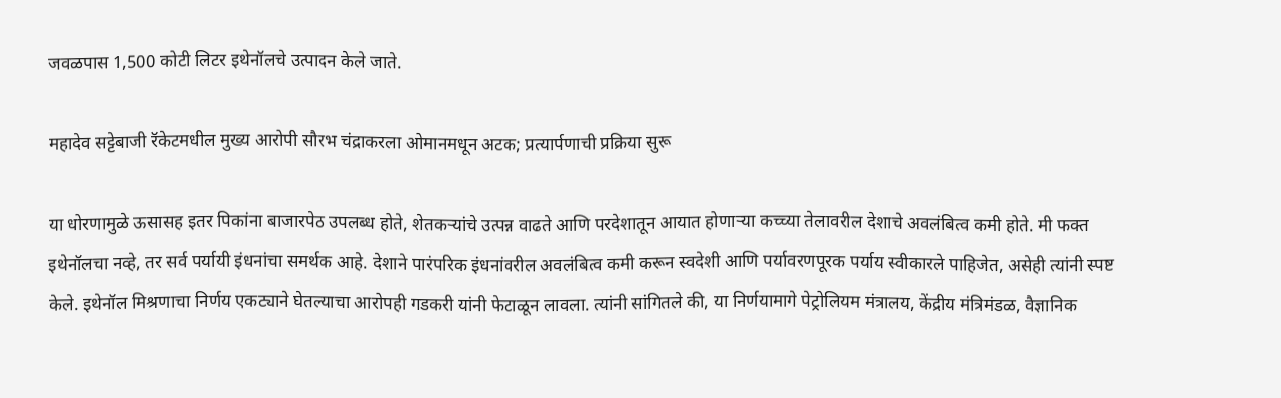जवळपास 1,500 कोटी लिटर इथेनॉलचे उत्पादन केले जाते.

महादेव सट्टेबाजी रॅकेटमधील मुख्य आरोपी सौरभ चंद्राकरला ओमानमधून अटक; प्रत्यार्पणाची प्रक्रिया सुरू

या धोरणामुळे ऊसासह इतर पिकांना बाजारपेठ उपलब्ध होते, शेतकऱ्यांचे उत्पन्न वाढते आणि परदेशातून आयात होणाऱ्या कच्च्या तेलावरील देशाचे अवलंबित्व कमी होते. मी फक्त इथेनॉलचा नव्हे, तर सर्व पर्यायी इंधनांचा समर्थक आहे. देशाने पारंपरिक इंधनांवरील अवलंबित्व कमी करून स्वदेशी आणि पर्यावरणपूरक पर्याय स्वीकारले पाहिजेत, असेही त्यांनी स्पष्ट केले. इथेनॉल मिश्रणाचा निर्णय एकट्याने घेतल्याचा आरोपही गडकरी यांनी फेटाळून लावला. त्यांनी सांगितले की, या निर्णयामागे पेट्रोलियम मंत्रालय, केंद्रीय मंत्रिमंडळ, वैज्ञानिक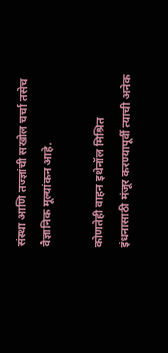संस्था आणि तज्ज्ञांची सखोल चर्चा तसेच वैज्ञानिक मूल्यांकन आहे.

कोणतेही वाहन इथेनॉल मिश्रित इंधनासाठी मंजूर करण्यापूर्वी त्याची अनेक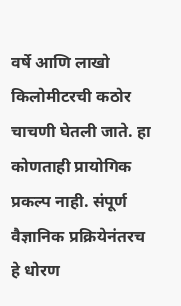वर्षे आणि लाखो किलोमीटरची कठोर चाचणी घेतली जाते. हा कोणताही प्रायोगिक प्रकल्प नाही. संपूर्ण वैज्ञानिक प्रक्रियेनंतरच हे धोरण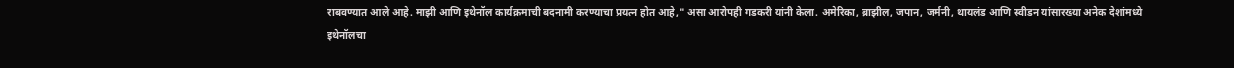राबवण्यात आले आहे. माझी आणि इथेनॉल कार्यक्रमाची बदनामी करण्याचा प्रयत्न होत आहे," असा आरोपही गडकरी यांनी केला. अमेरिका, ब्राझील, जपान, जर्मनी, थायलंड आणि स्वीडन यांसारख्या अनेक देशांमध्ये इथेनॉलचा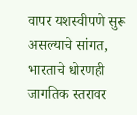वापर यशस्वीपणे सुरू असल्याचे सांगत, भारताचे धोरणही जागतिक स्तरावर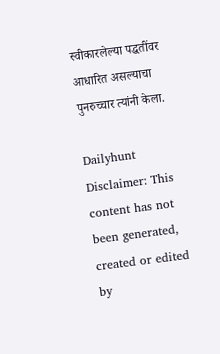स्वीकारलेल्या पद्धतींवर आधारित असल्याचा पुनरुच्चार त्यांनी केला.

Dailyhunt
Disclaimer: This content has not been generated, created or edited by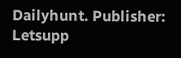Dailyhunt. Publisher: Letsupp